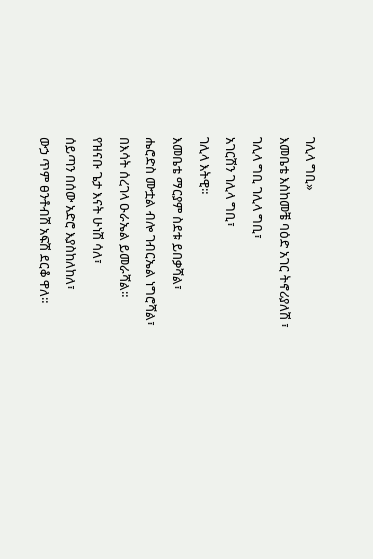ገሊላ ግቢ»
እመቤቴ እስከመቼ ባዕድ አገር ትኖሪያለሽ ፣
ገሊላ ግቢ ገሊላ ግቢ፣
አገርሽን ገሊላ ግቢ፣
ገሊላ እትዊ።
እመቤቴ ማርያም ስደቱ ይበቃሻል፣
ሔሮድስ ሙቷል ብሎ ገብርኤል ነግሮሻል፣
በእሳት ሰረገላ ዑራኤል ይመራሻል።
የዝናቡ ጌታ እናት ሁነሽ ሳለ፣
ሰይጣን በሰው አድሮ እያስከለከለ፣
ውኃ ጥም ፀንቶብሽ አፍሽ ደርቆ ዋለ።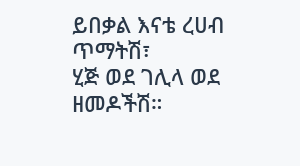ይበቃል እናቴ ረሀብ ጥማትሽ፣
ሂጅ ወደ ገሊላ ወደ ዘመዶችሽ።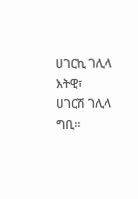ሀገርኪ ገሊላ እትዊ፣
ሀገርሽ ገሊላ ግቢ።